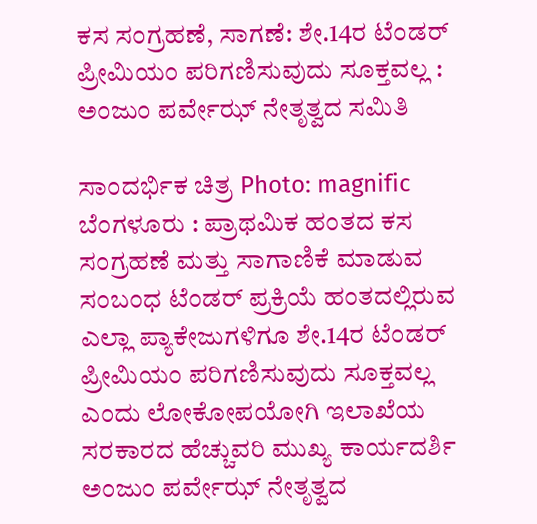ಕಸ ಸಂಗ್ರಹಣೆ, ಸಾಗಣೆ: ಶೇ.14ರ ಟೆಂಡರ್ ಪ್ರೀಮಿಯಂ ಪರಿಗಣಿಸುವುದು ಸೂಕ್ತವಲ್ಲ : ಅಂಜುಂ ಪರ್ವೇಝ್ ನೇತೃತ್ವದ ಸಮಿತಿ

ಸಾಂದರ್ಭಿಕ ಚಿತ್ರ Photo: magnific
ಬೆಂಗಳೂರು : ಪ್ರಾಥಮಿಕ ಹಂತದ ಕಸ ಸಂಗ್ರಹಣೆ ಮತ್ತು ಸಾಗಾಣಿಕೆ ಮಾಡುವ ಸಂಬಂಧ ಟೆಂಡರ್ ಪ್ರಕ್ರಿಯೆ ಹಂತದಲ್ಲಿರುವ ಎಲ್ಲಾ ಪ್ಯಾಕೇಜುಗಳಿಗೂ ಶೇ.14ರ ಟೆಂಡರ್ ಪ್ರೀಮಿಯಂ ಪರಿಗಣಿಸುವುದು ಸೂಕ್ತವಲ್ಲ ಎಂದು ಲೋಕೋಪಯೋಗಿ ಇಲಾಖೆಯ ಸರಕಾರದ ಹೆಚ್ಚುವರಿ ಮುಖ್ಯ ಕಾರ್ಯದರ್ಶಿ ಅಂಜುಂ ಪರ್ವೇಝ್ ನೇತೃತ್ವದ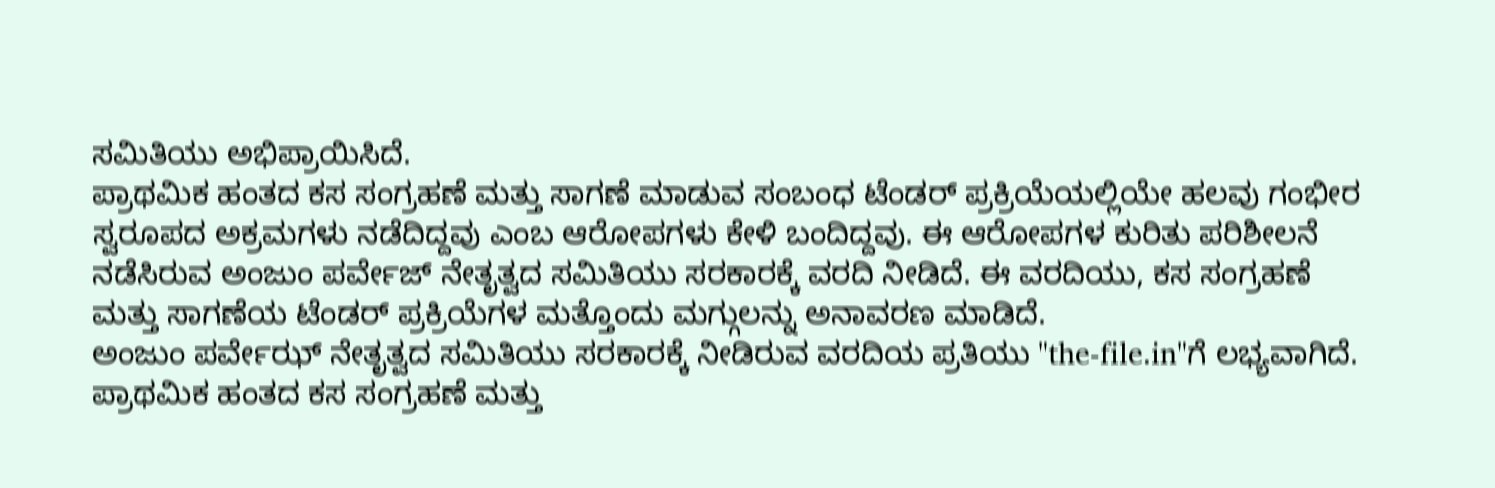ಸಮಿತಿಯು ಅಭಿಪ್ರಾಯಿಸಿದೆ.
ಪ್ರಾಥಮಿಕ ಹಂತದ ಕಸ ಸಂಗ್ರಹಣೆ ಮತ್ತು ಸಾಗಣೆ ಮಾಡುವ ಸಂಬಂಧ ಟೆಂಡರ್ ಪ್ರಕ್ರಿಯೆಯಲ್ಲಿಯೇ ಹಲವು ಗಂಭೀರ ಸ್ವರೂಪದ ಅಕ್ರಮಗಳು ನಡೆದಿದ್ದವು ಎಂಬ ಆರೋಪಗಳು ಕೇಳಿ ಬಂದಿದ್ದವು. ಈ ಆರೋಪಗಳ ಕುರಿತು ಪರಿಶೀಲನೆ ನಡೆಸಿರುವ ಅಂಜುಂ ಪರ್ವೇಜ್ ನೇತೃತ್ವದ ಸಮಿತಿಯು ಸರಕಾರಕ್ಕೆ ವರದಿ ನೀಡಿದೆ. ಈ ವರದಿಯು, ಕಸ ಸಂಗ್ರಹಣೆ ಮತ್ತು ಸಾಗಣೆಯ ಟೆಂಡರ್ ಪ್ರಕ್ರಿಯೆಗಳ ಮತ್ತೊಂದು ಮಗ್ಗುಲನ್ನು ಅನಾವರಣ ಮಾಡಿದೆ.
ಅಂಜುಂ ಪರ್ವೇಝ್ ನೇತೃತ್ವದ ಸಮಿತಿಯು ಸರಕಾರಕ್ಕೆ ನೀಡಿರುವ ವರದಿಯ ಪ್ರತಿಯು "the-file.in"ಗೆ ಲಭ್ಯವಾಗಿದೆ.
ಪ್ರಾಥಮಿಕ ಹಂತದ ಕಸ ಸಂಗ್ರಹಣೆ ಮತ್ತು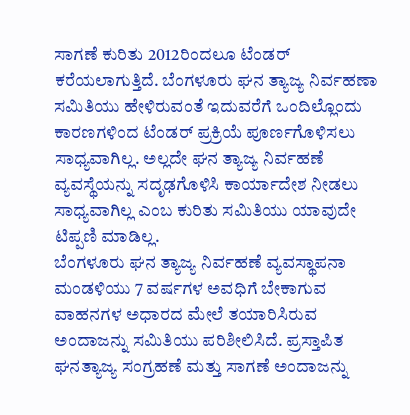ಸಾಗಣೆ ಕುರಿತು 2012ರಿಂದಲೂ ಟೆಂಡರ್ ಕರೆಯಲಾಗುತ್ತಿದೆ. ಬೆಂಗಳೂರು ಘನ ತ್ಯಾಜ್ಯ ನಿರ್ವಹಣಾ ಸಮಿತಿಯು ಹೇಳಿರುವಂತೆ ಇದುವರೆಗೆ ಒಂದಿಲ್ಲೊಂದು ಕಾರಣಗಳಿಂದ ಟೆಂಡರ್ ಪ್ರಕ್ರಿಯೆ ಪೂರ್ಣಗೊಳಿಸಲು ಸಾಧ್ಯವಾಗಿಲ್ಲ. ಅಲ್ಲದೇ ಘನ ತ್ಯಾಜ್ಯ ನಿರ್ವಹಣೆ ವ್ಯವಸ್ಥೆಯನ್ನು ಸದೃಢಗೊಳಿಸಿ ಕಾರ್ಯಾದೇಶ ನೀಡಲು ಸಾಧ್ಯವಾಗಿಲ್ಲ ಎಂಬ ಕುರಿತು ಸಮಿತಿಯು ಯಾವುದೇ ಟಿಪ್ಪಣಿ ಮಾಡಿಲ್ಲ.
ಬೆಂಗಳೂರು ಘನ ತ್ಯಾಜ್ಯ ನಿರ್ವಹಣೆ ವ್ಯವಸ್ಥಾಪನಾ ಮಂಡಳಿಯು 7 ವರ್ಷಗಳ ಅವಧಿಗೆ ಬೇಕಾಗುವ ವಾಹನಗಳ ಅಧಾರದ ಮೇಲೆ ತಯಾರಿಸಿರುವ ಅಂದಾಜನ್ನು ಸಮಿತಿಯು ಪರಿಶೀಲಿಸಿದೆ. ಪ್ರಸ್ತಾಪಿತ ಘನತ್ಯಾಜ್ಯ ಸಂಗ್ರಹಣೆ ಮತ್ತು ಸಾಗಣೆ ಅಂದಾಜನ್ನು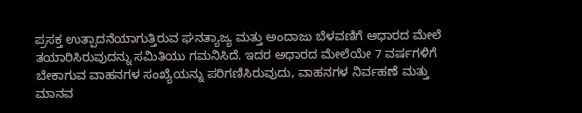ಪ್ರಸಕ್ತ ಉತ್ಪಾದನೆಯಾಗುತ್ತಿರುವ ಘನತ್ಯಾಜ್ಯ ಮತ್ತು ಅಂದಾಜು ಬೆಳವಣಿಗೆ ಆಧಾರದ ಮೇಲೆ ತಯಾರಿಸಿರುವುದನ್ನು ಸಮಿತಿಯು ಗಮನಿಸಿದೆ. ಇದರ ಅಧಾರದ ಮೇಲೆಯೇ 7 ವರ್ಷಗಳಿಗೆ ಬೇಕಾಗುವ ವಾಹನಗಳ ಸಂಖ್ಯೆಯನ್ನು ಪರಿಗಣಿಸಿರುವುದು, ವಾಹನಗಳ ನಿರ್ವಹಣೆ ಮತ್ತು ಮಾನವ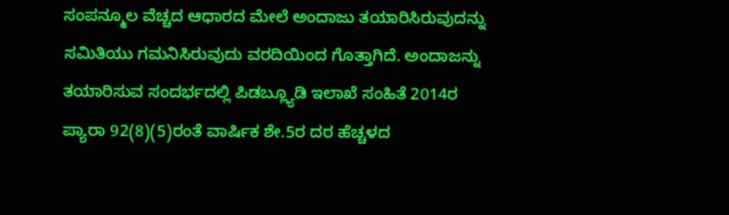ಸಂಪನ್ಮೂಲ ವೆಚ್ಚದ ಆಧಾರದ ಮೇಲೆ ಅಂದಾಜು ತಯಾರಿಸಿರುವುದನ್ನು ಸಮಿತಿಯು ಗಮನಿಸಿರುವುದು ವರದಿಯಿಂದ ಗೊತ್ತಾಗಿದೆ. ಅಂದಾಜನ್ನು ತಯಾರಿಸುವ ಸಂದರ್ಭದಲ್ಲಿ ಪಿಡಬ್ಲ್ಯೂಡಿ ಇಲಾಖೆ ಸಂಹಿತೆ 2014ರ ಪ್ಯಾರಾ 92(8)(5)ರಂತೆ ವಾರ್ಷಿಕ ಶೇ.5ರ ದರ ಹೆಚ್ಚಳದ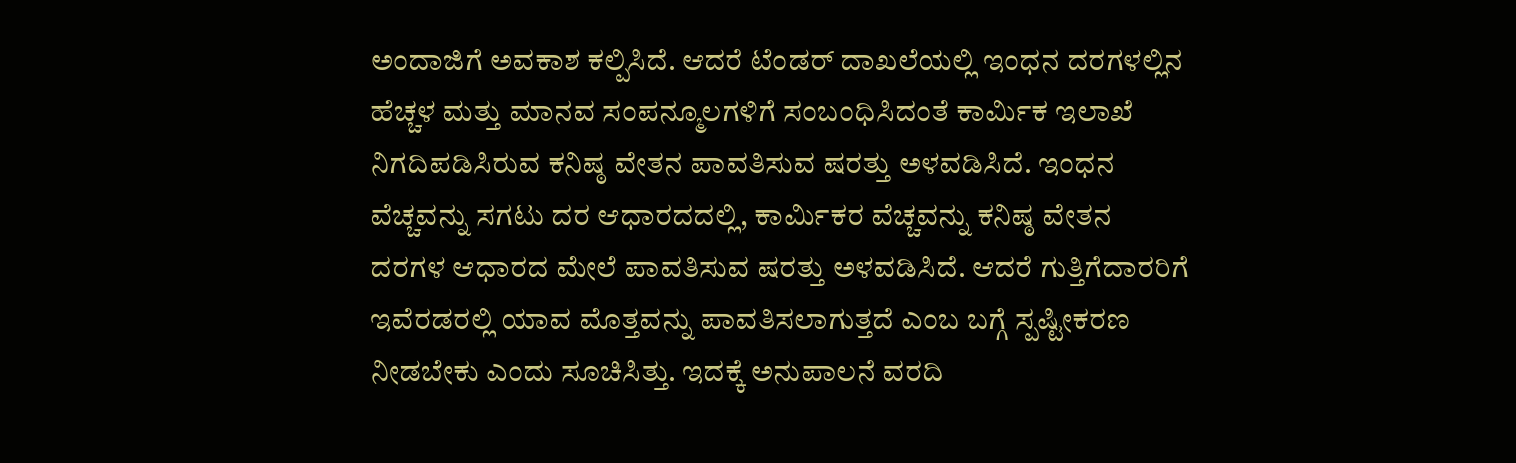ಅಂದಾಜಿಗೆ ಅವಕಾಶ ಕಲ್ಪಿಸಿದೆ. ಆದರೆ ಟೆಂಡರ್ ದಾಖಲೆಯಲ್ಲಿ ಇಂಧನ ದರಗಳಲ್ಲಿನ ಹೆಚ್ಚಳ ಮತ್ತು ಮಾನವ ಸಂಪನ್ಮೂಲಗಳಿಗೆ ಸಂಬಂಧಿಸಿದಂತೆ ಕಾರ್ಮಿಕ ಇಲಾಖೆ ನಿಗದಿಪಡಿಸಿರುವ ಕನಿಷ್ಠ ವೇತನ ಪಾವತಿಸುವ ಷರತ್ತು ಅಳವಡಿಸಿದೆ. ಇಂಧನ ವೆಚ್ಚವನ್ನು ಸಗಟು ದರ ಆಧಾರದದಲ್ಲಿ, ಕಾರ್ಮಿಕರ ವೆಚ್ಚವನ್ನು ಕನಿಷ್ಠ ವೇತನ ದರಗಳ ಆಧಾರದ ಮೇಲೆ ಪಾವತಿಸುವ ಷರತ್ತು ಅಳವಡಿಸಿದೆ. ಆದರೆ ಗುತ್ತಿಗೆದಾರರಿಗೆ ಇವೆರಡರಲ್ಲಿ ಯಾವ ಮೊತ್ತವನ್ನು ಪಾವತಿಸಲಾಗುತ್ತದೆ ಎಂಬ ಬಗ್ಗೆ ಸ್ಪಷ್ಟೀಕರಣ ನೀಡಬೇಕು ಎಂದು ಸೂಚಿಸಿತ್ತು. ಇದಕ್ಕೆ ಅನುಪಾಲನೆ ವರದಿ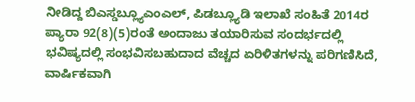ನೀಡಿದ್ದ ಬಿಎಸ್ಡಬ್ಲ್ಯೂಎಂಎಲ್, ಪಿಡಬ್ಲ್ಯೂಡಿ ಇಲಾಖೆ ಸಂಹಿತೆ 2014ರ ಪ್ಯಾರಾ 92(8)(5)ರಂತೆ ಅಂದಾಜು ತಯಾರಿಸುವ ಸಂದರ್ಭದಲ್ಲಿ ಭವಿಷ್ಯದಲ್ಲಿ ಸಂಭವಿಸಬಹುದಾದ ವೆಚ್ಚದ ಏರಿಳಿತಗಳನ್ನು ಪರಿಗಣಿಸಿದೆ, ವಾರ್ಷಿಕವಾಗಿ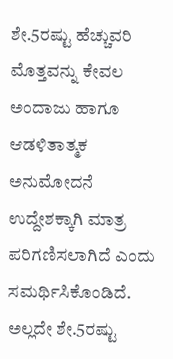ಶೇ.5ರಷ್ಟು ಹೆಚ್ಚುವರಿ ಮೊತ್ತವನ್ನು ಕೇವಲ ಅಂದಾಜು ಹಾಗೂ ಆಡಳಿತಾತ್ಮಕ ಅನುಮೋದನೆ ಉದ್ದೇಶಕ್ಕಾಗಿ ಮಾತ್ರ ಪರಿಗಣಿಸಲಾಗಿದೆ ಎಂದು ಸಮರ್ಥಿಸಿಕೊಂಡಿದೆ. ಅಲ್ಲದೇ ಶೇ.5ರಷ್ಟು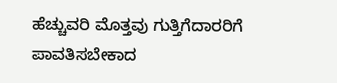ಹೆಚ್ಚುವರಿ ಮೊತ್ತವು ಗುತ್ತಿಗೆದಾರರಿಗೆ ಪಾವತಿಸಬೇಕಾದ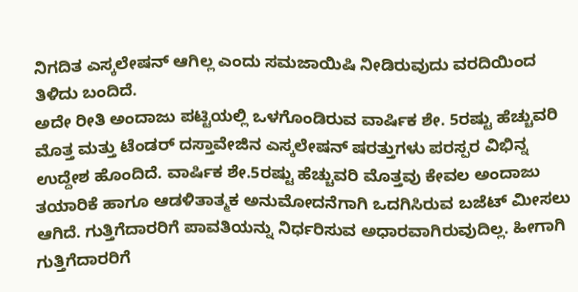ನಿಗದಿತ ಎಸ್ಕಲೇಷನ್ ಆಗಿಲ್ಲ ಎಂದು ಸಮಜಾಯಿಷಿ ನೀಡಿರುವುದು ವರದಿಯಿಂದ ತಿಳಿದು ಬಂದಿದೆ.
ಅದೇ ರೀತಿ ಅಂದಾಜು ಪಟ್ಟಿಯಲ್ಲಿ ಒಳಗೊಂಡಿರುವ ವಾರ್ಷಿಕ ಶೇ. 5ರಷ್ಟು ಹೆಚ್ಚುವರಿ ಮೊತ್ತ ಮತ್ತು ಟೆಂಡರ್ ದಸ್ತಾವೇಜಿನ ಎಸ್ಕಲೇಷನ್ ಷರತ್ತುಗಳು ಪರಸ್ಪರ ವಿಭಿನ್ನ ಉದ್ದೇಶ ಹೊಂದಿದೆ. ವಾರ್ಷಿಕ ಶೇ.5ರಷ್ಟು ಹೆಚ್ಚುವರಿ ಮೊತ್ತವು ಕೇವಲ ಅಂದಾಜು ತಯಾರಿಕೆ ಹಾಗೂ ಆಡಳಿತಾತ್ಮಕ ಅನುಮೋದನೆಗಾಗಿ ಒದಗಿಸಿರುವ ಬಜೆಟ್ ಮೀಸಲು ಆಗಿದೆ. ಗುತ್ತಿಗೆದಾರರಿಗೆ ಪಾವತಿಯನ್ನು ನಿರ್ಧರಿಸುವ ಅಧಾರವಾಗಿರುವುದಿಲ್ಲ. ಹೀಗಾಗಿ ಗುತ್ತಿಗೆದಾರರಿಗೆ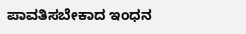ಪಾವತಿಸಬೇಕಾದ ಇಂಧನ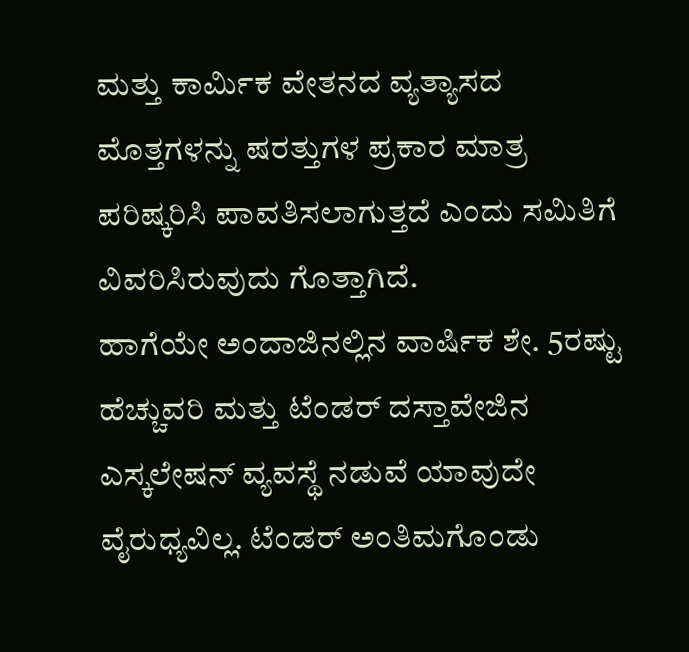ಮತ್ತು ಕಾರ್ಮಿಕ ವೇತನದ ವ್ಯತ್ಯಾಸದ ಮೊತ್ತಗಳನ್ನು ಷರತ್ತುಗಳ ಪ್ರಕಾರ ಮಾತ್ರ ಪರಿಷ್ಕರಿಸಿ ಪಾವತಿಸಲಾಗುತ್ತದೆ ಎಂದು ಸಮಿತಿಗೆ ವಿವರಿಸಿರುವುದು ಗೊತ್ತಾಗಿದೆ.
ಹಾಗೆಯೇ ಅಂದಾಜಿನಲ್ಲಿನ ವಾರ್ಷಿಕ ಶೇ. 5ರಷ್ಟು ಹೆಚ್ಚುವರಿ ಮತ್ತು ಟೆಂಡರ್ ದಸ್ತಾವೇಜಿನ ಎಸ್ಕಲೇಷನ್ ವ್ಯವಸ್ಥೆ ನಡುವೆ ಯಾವುದೇ ವೈರುಧ್ಯವಿಲ್ಲ. ಟೆಂಡರ್ ಅಂತಿಮಗೊಂಡು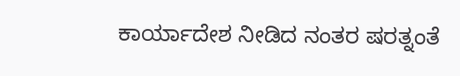ಕಾರ್ಯಾದೇಶ ನೀಡಿದ ನಂತರ ಷರತ್ನಂತೆ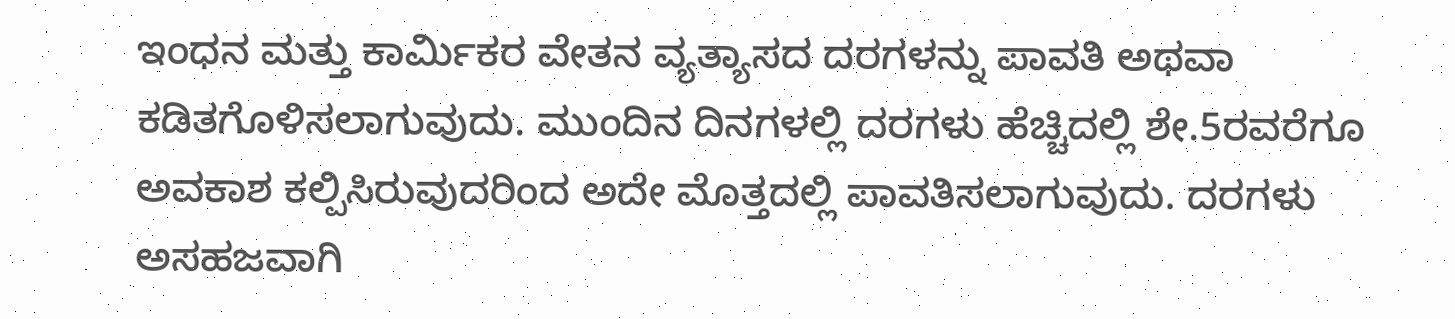ಇಂಧನ ಮತ್ತು ಕಾರ್ಮಿಕರ ವೇತನ ವ್ಯತ್ಯಾಸದ ದರಗಳನ್ನು ಪಾವತಿ ಅಥವಾ ಕಡಿತಗೊಳಿಸಲಾಗುವುದು. ಮುಂದಿನ ದಿನಗಳಲ್ಲಿ ದರಗಳು ಹೆಚ್ಚಿದಲ್ಲಿ ಶೇ.5ರವರೆಗೂ ಅವಕಾಶ ಕಲ್ಪಿಸಿರುವುದರಿಂದ ಅದೇ ಮೊತ್ತದಲ್ಲಿ ಪಾವತಿಸಲಾಗುವುದು. ದರಗಳು ಅಸಹಜವಾಗಿ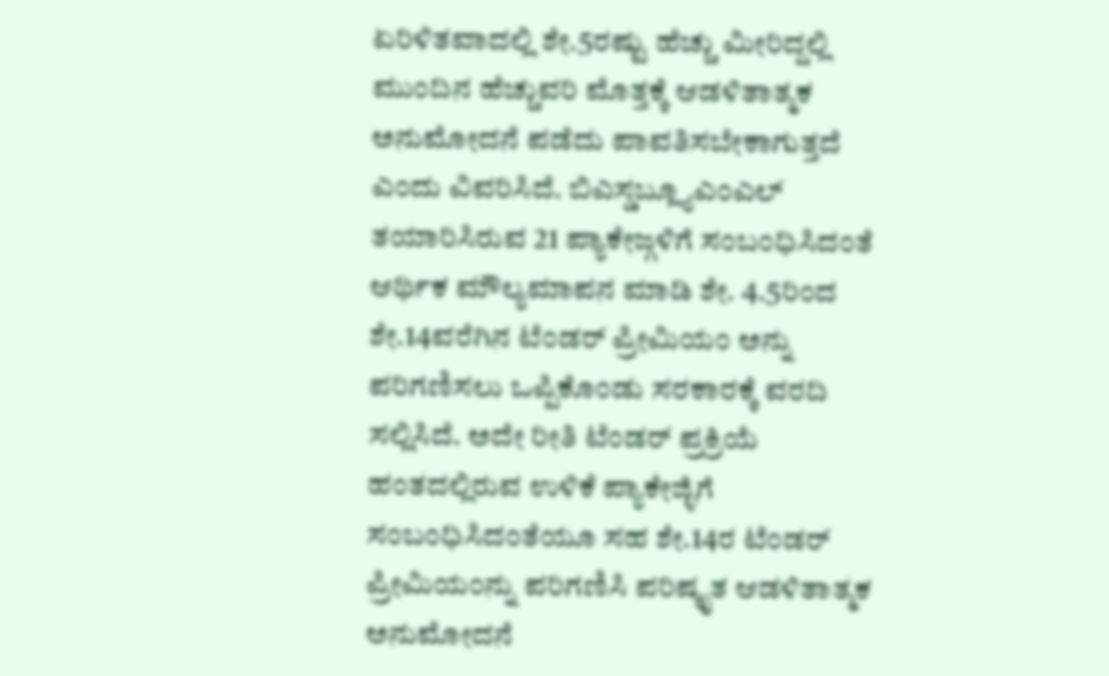ಏರಿಳಿತವಾದಲ್ಲಿ ಶೇ.5ರಷ್ಟು ಹೆಚ್ಚು ಮೀರಿದ್ದಲ್ಲಿ ಮುಂದಿನ ಹೆಚ್ಚುವರಿ ಮೊತ್ತಕ್ಕೆ ಆಡಳಿತಾತ್ಮಕ ಅನುಮೋದನೆ ಪಡೆದು ಪಾವತಿಸಬೇಕಾಗುತ್ತದೆ ಎಂದು ವಿವರಿಸಿದೆ. ಬಿಎಸ್ಡಬ್ಲ್ಯೂಎಂಎಲ್ ತಯಾರಿಸಿರುವ 21 ಪ್ಯಾಕೇಜ್ಗಳಿಗೆ ಸಂಬಂಧಿಸಿದಂತೆ ಆರ್ಥಿಕ ಮೌಲ್ಯಮಾಪನ ಮಾಡಿ ಶೇ. 4.5ರಿಂದ ಶೇ.14ವರೆಗಿನ ಟೆಂಡರ್ ಪ್ರೀಮಿಯಂ ಅನ್ನು ಪರಿಗಣಿಸಲು ಒಪ್ಪಿಕೊಂಡು ಸರಕಾರಕ್ಕೆ ವರದಿ ಸಲ್ಲಿಸಿದೆ. ಅದೇ ರೀತಿ ಟೆಂಡರ್ ಪ್ರಕ್ರಿಯೆ ಹಂತದಲ್ಲಿರುವ ಉಳಿಕೆ ಪ್ಯಾಕೇಜ್ಳಿಗೆ ಸಂಬಂಧಿಸಿದಂತೆಯೂ ಸಹ ಶೇ.14ರ ಟೆಂಡರ್ ಪ್ರೀಮಿಯಂನ್ನು ಪರಿಗಣಿಸಿ ಪರಿಷ್ಕೃತ ಆಡಳಿತಾತ್ಮಕ ಅನುಮೋದನೆ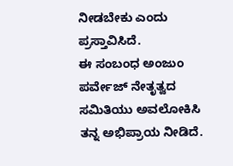ನೀಡಬೇಕು ಎಂದು ಪ್ರಸ್ತಾವಿಸಿದೆ.
ಈ ಸಂಬಂಧ ಅಂಜುಂ ಪರ್ವೇಜ್ ನೇತೃತ್ವದ ಸಮಿತಿಯು ಅವಲೋಕಿಸಿ ತನ್ನ ಅಭಿಪ್ರಾಯ ನೀಡಿದೆ.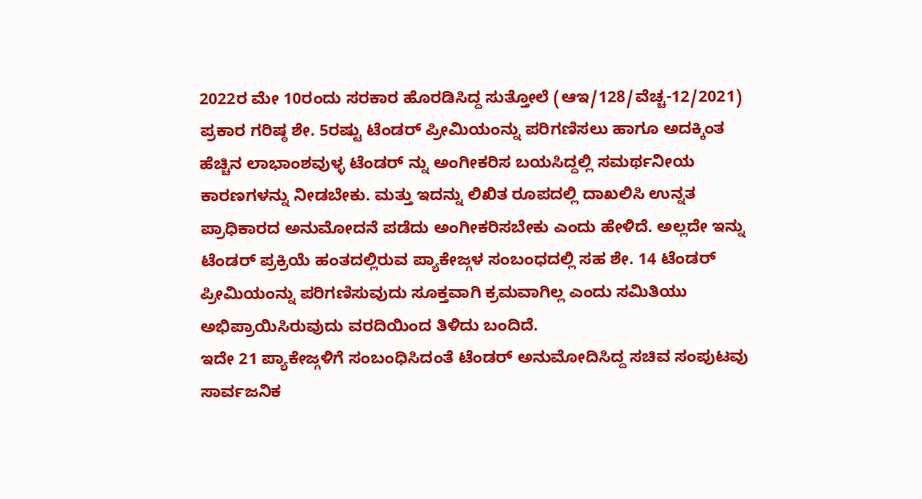2022ರ ಮೇ 10ರಂದು ಸರಕಾರ ಹೊರಡಿಸಿದ್ದ ಸುತ್ತೋಲೆ (ಆಇ/128/ವೆಚ್ಚ-12/2021) ಪ್ರಕಾರ ಗರಿಷ್ಠ ಶೇ. 5ರಷ್ಟು ಟೆಂಡರ್ ಪ್ರೀಮಿಯಂನ್ನು ಪರಿಗಣಿಸಲು ಹಾಗೂ ಅದಕ್ಕಿಂತ ಹೆಚ್ಚಿನ ಲಾಭಾಂಶವುಳ್ಳ ಟೆಂಡರ್ ನ್ನು ಅಂಗೀಕರಿಸ ಬಯಸಿದ್ದಲ್ಲಿ ಸಮರ್ಥನೀಯ ಕಾರಣಗಳನ್ನು ನೀಡಬೇಕು. ಮತ್ತು ಇದನ್ನು ಲಿಖಿತ ರೂಪದಲ್ಲಿ ದಾಖಲಿಸಿ ಉನ್ನತ ಪ್ರಾಧಿಕಾರದ ಅನುಮೋದನೆ ಪಡೆದು ಅಂಗೀಕರಿಸಬೇಕು ಎಂದು ಹೇಳಿದೆ. ಅಲ್ಲದೇ ಇನ್ನು ಟೆಂಡರ್ ಪ್ರಕ್ರಿಯೆ ಹಂತದಲ್ಲಿರುವ ಪ್ಯಾಕೇಜ್ಗಳ ಸಂಬಂಧದಲ್ಲಿ ಸಹ ಶೇ. 14 ಟೆಂಡರ್ ಪ್ರೀಮಿಯಂನ್ನು ಪರಿಗಣಿಸುವುದು ಸೂಕ್ತವಾಗಿ ಕ್ರಮವಾಗಿಲ್ಲ ಎಂದು ಸಮಿತಿಯು ಅಭಿಪ್ರಾಯಿಸಿರುವುದು ವರದಿಯಿಂದ ತಿಳಿದು ಬಂದಿದೆ.
ಇದೇ 21 ಪ್ಯಾಕೇಜ್ಗಳಿಗೆ ಸಂಬಂಧಿಸಿದಂತೆ ಟೆಂಡರ್ ಅನುಮೋದಿಸಿದ್ದ ಸಚಿವ ಸಂಪುಟವು ಸಾರ್ವಜನಿಕ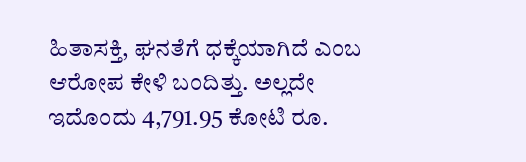ಹಿತಾಸಕ್ತಿ, ಘನತೆಗೆ ಧಕ್ಕೆಯಾಗಿದೆ ಎಂಬ ಆರೋಪ ಕೇಳಿ ಬಂದಿತ್ತು. ಅಲ್ಲದೇ ಇದೊಂದು 4,791.95 ಕೋಟಿ ರೂ.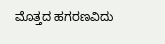ಮೊತ್ತದ ಹಗರಣವಿದು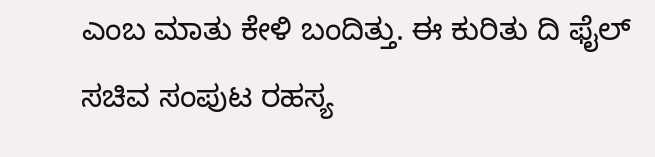ಎಂಬ ಮಾತು ಕೇಳಿ ಬಂದಿತ್ತು. ಈ ಕುರಿತು ದಿ ಫೈಲ್ ಸಚಿವ ಸಂಪುಟ ರಹಸ್ಯ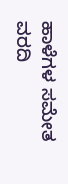ಹಾಳೆಗಳ ಸಮೇತ ವರದಿ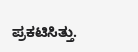ಪ್ರಕಟಿಸಿತ್ತು.